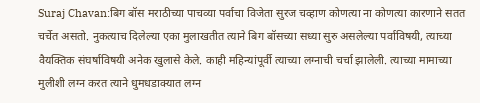Suraj Chavan:बिग बॉस मराठीच्या पाचव्या पर्वाचा विजेता सुरज चव्हाण कोणत्या ना कोणत्या कारणाने सतत चर्चेत असतो. नुकत्याच दिलेल्या एका मुलाखतीत त्याने बिग बॉसच्या सध्या सुरु असलेल्या पर्वाविषयी, त्याच्या वैयक्तिक संघर्षाविषयी अनेक खुलासे केले. काही महिन्यांपूर्वी त्याच्या लग्नाची चर्चा झालेली. त्याच्या मामाच्या मुलीशी लग्न करत त्याने धुमधडाक्यात लग्न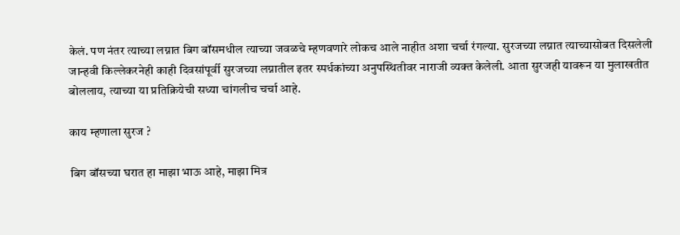केलं. पण नंतर त्याच्या लग्नात बिग बॉसमधील त्याच्या जवळचे म्हणवणारे लोकच आले नाहीत अशा चर्चा रंगल्या. सुरजच्या लग्नात त्याच्यासोबत दिसलेली जान्हवी किल्लेकरनेही काही दिवसांपूर्वी सुरजच्या लग्नातील इतर स्पर्धकांच्या अनुपस्थितीवर नाराजी व्यक्त केलेली. आता सुरजही यावरून या मुलाखतीत बोललाय, त्याच्या या प्रतिक्रियेची सध्या चांगलीच चर्चा आहे.

काय म्हणाला सुरज ?

बिग बॉसच्या घरात हा माझा भाऊ आहे, माझा मित्र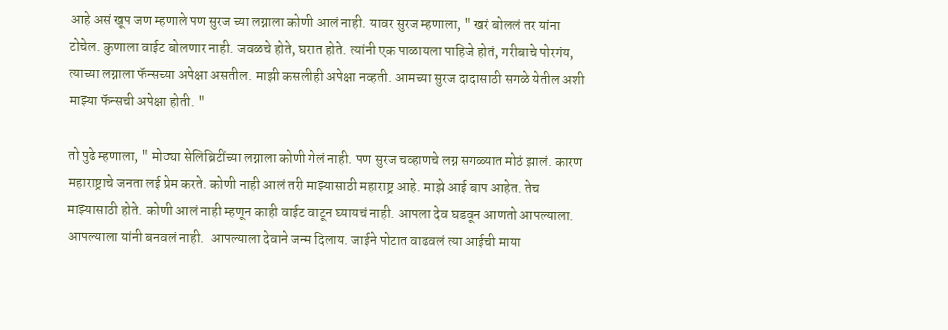आहे असं खूप जण म्हणाले पण सुरज च्या लग्नाला कोणी आलं नाही. यावर सुरज म्हणाला, " खरं बोललं तर यांना टोचेल. कुणाला वाईट बोलणार नाही. जवळचे होते, घरात होते. त्यांनी एक पाळायला पाहिजे होतं, गरीबाचे पोरगंय, त्याच्या लग्नाला फॅन्सच्या अपेक्षा असतील. माझी कसलीही अपेक्षा नव्हती. आमच्या सुरज दादासाठी सगळे येतील अशी माझ्या फॅन्सची अपेक्षा होती. "

तो पुढे म्हणाला, " मोठ्या सेलिब्रिटींच्या लग्नाला कोणी गेलं नाही. पण सुरज चव्हाणचे लग्न सगळ्यात मोठं झालं. कारण महाराष्ट्राचे जनता लई प्रेम करते. कोणी नाही आलं तरी माझ्यासाठी महाराष्ट्र आहे. माझे आई बाप आहेत. तेच माझ्यासाठी होते. कोणी आलं नाही म्हणून काही वाईट वाटून घ्यायचं नाही. आपला देव घडवून आणतो आपल्याला. आपल्याला यांनी बनवलं नाही.  आपल्याला देवाने जन्म दिलाय. जाईने पोटात वाढवलं त्या आईची माया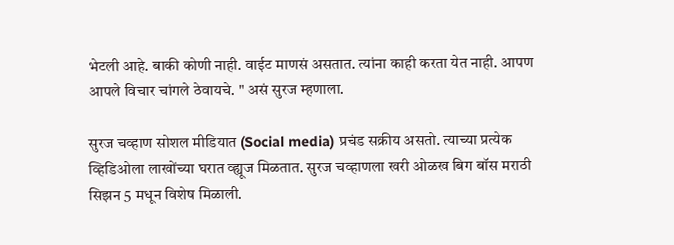भेटली आहे. बाकी कोणी नाही. वाईट माणसं असतात. त्यांना काही करता येत नाही. आपण आपले विचार चांगले ठेवायचे. " असं सुरज म्हणाला.

सुरज चव्हाण सोशल मीडियात (Social media) प्रचंड सक्रीय असतो. त्याच्या प्रत्येक व्हिडिओला लाखोंच्या घरात व्ह्यूज मिळतात. सुरज चव्हाणला खरी ओळख बिग बॉस मराठी सिझन 5 मधून विशेष मिळाली.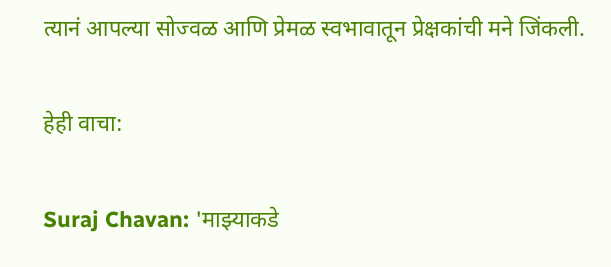त्यानं आपल्या सोज्वळ आणि प्रेमळ स्वभावातून प्रेक्षकांची मने जिंकली.

हेही वाचा:

Suraj Chavan: 'माझ्याकडे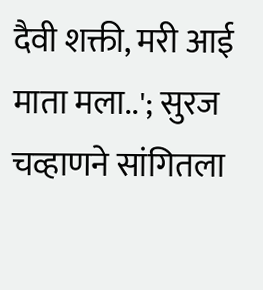दैवी शक्ती, मरी आई माता मला..'; सुरज चव्हाणने सांगितला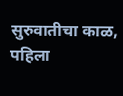सुरुवातीचा काळ, पहिला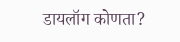डायलॉग कोणता?